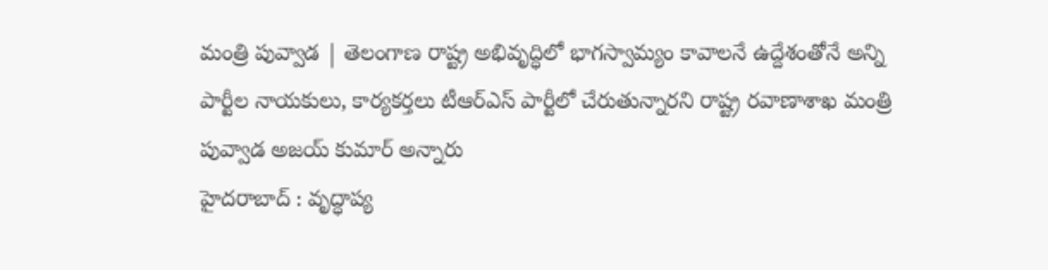మంత్రి పువ్వాడ | తెలంగాణ రాష్ట్ర అభివృద్ధిలో భాగస్వామ్యం కావాలనే ఉద్దేశంతోనే అన్ని పార్టీల నాయకులు, కార్యకర్తలు టీఆర్ఎస్ పార్టీలో చేరుతున్నారని రాష్ట్ర రవాణాశాఖ మంత్రి పువ్వాడ అజయ్ కుమార్ అన్నారు
హైదరాబాద్ : వృద్ధాప్య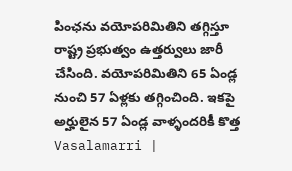పింఛను వయోపరిమితిని తగ్గిస్తూ రాష్ట్ర ప్రభుత్వం ఉత్తర్వులు జారీ చేసింది. వయోపరిమితిని 65 ఏండ్ల నుంచి 57 ఏళ్లకు తగ్గించింది. ఇకపై అర్హులైన 57 ఏండ్ల వాళ్ళందరికీ కొత్త
Vasalamarri |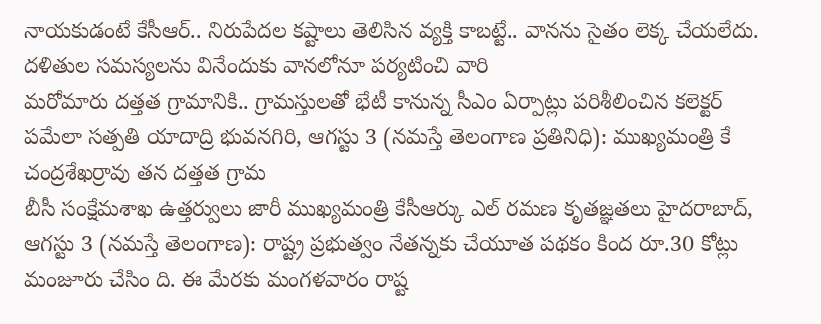నాయకుడంటే కేసీఆర్.. నిరుపేదల కష్టాలు తెలిసిన వ్యక్తి కాబట్టే.. వానను సైతం లెక్క చేయలేదు. దళితుల సమస్యలను వినేందుకు వానలోనూ పర్యటించి వారి
మరోమారు దత్తత గ్రామానికి.. గ్రామస్తులతో భేటీ కానున్న సీఎం ఏర్పాట్లు పరిశీలించిన కలెక్టర్ పమేలా సత్పతి యాదాద్రి భువనగిరి, ఆగస్టు 3 (నమస్తే తెలంగాణ ప్రతినిధి): ముఖ్యమంత్రి కే చంద్రశేఖర్రావు తన దత్తత గ్రామ
బీసీ సంక్షేమశాఖ ఉత్తర్వులు జారీ ముఖ్యమంత్రి కేసీఆర్కు ఎల్ రమణ కృతజ్ఞతలు హైదరాబాద్, ఆగస్టు 3 (నమస్తే తెలంగాణ): రాష్ట్ర ప్రభుత్వం నేతన్నకు చేయూత పథకం కింద రూ.30 కోట్లు మంజూరు చేసిం ది. ఈ మేరకు మంగళవారం రాష్ట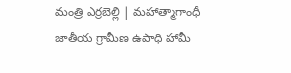మంత్రి ఎర్రబెల్లి | మహాత్మాగాంధీ జాతీయ గ్రామీణ ఉపాధి హామీ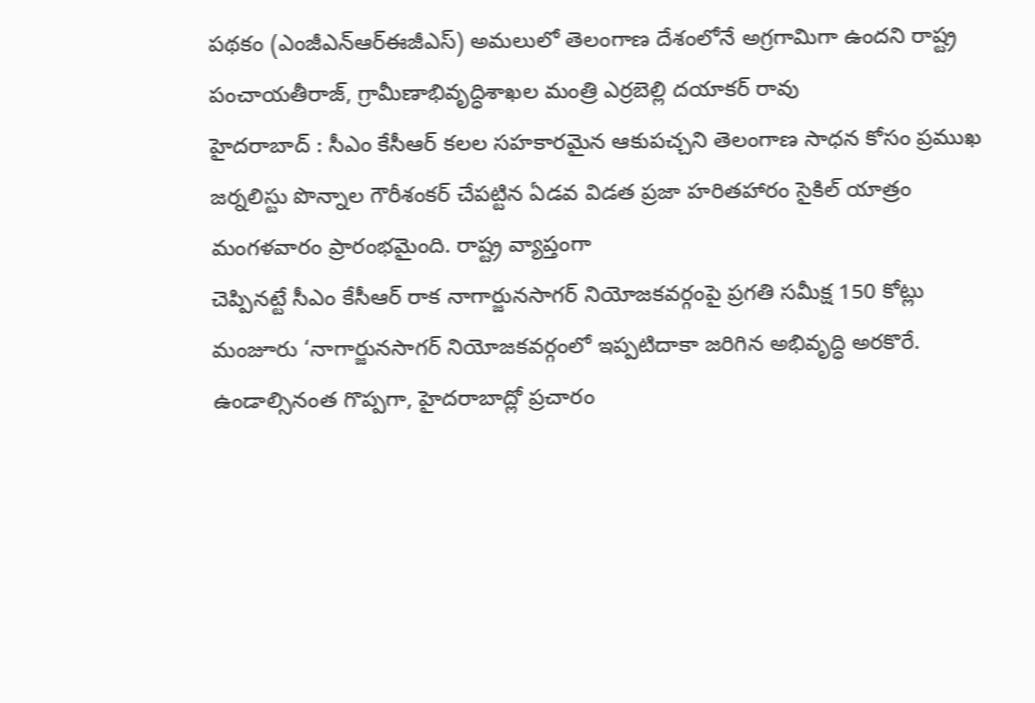పథకం (ఎంజీఎన్ఆర్ఈజీఎస్) అమలులో తెలంగాణ దేశంలోనే అగ్రగామిగా ఉందని రాష్ట్ర పంచాయతీరాజ్, గ్రామీణాభివృద్ధిశాఖల మంత్రి ఎర్రబెల్లి దయాకర్ రావు
హైదరాబాద్ : సీఎం కేసీఆర్ కలల సహకారమైన ఆకుపచ్చని తెలంగాణ సాధన కోసం ప్రముఖ జర్నలిస్టు పొన్నాల గౌరీశంకర్ చేపట్టిన ఏడవ విడత ప్రజా హరితహారం సైకిల్ యాత్రం మంగళవారం ప్రారంభమైంది. రాష్ట్ర వ్యాప్తంగా
చెప్పినట్టే సీఎం కేసీఆర్ రాక నాగార్జునసాగర్ నియోజకవర్గంపై ప్రగతి సమీక్ష 150 కోట్లు మంజూరు ‘నాగార్జునసాగర్ నియోజకవర్గంలో ఇప్పటిదాకా జరిగిన అభివృద్ధి అరకొరే. ఉండాల్సినంత గొప్పగా, హైదరాబాద్లో ప్రచారం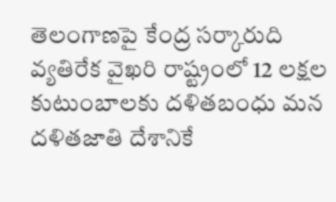తెలంగాణపై కేంద్ర సర్కారుది వ్యతిరేక వైఖరి రాష్ట్రంలో 12 లక్షల కుటుంబాలకు దళితబంధు మన దళితజాతి దేశానికే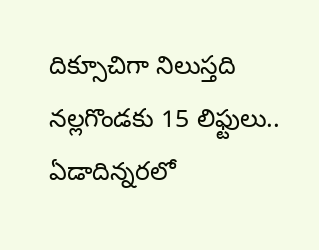దిక్సూచిగా నిలుస్తది నల్లగొండకు 15 లిఫ్టులు.. ఏడాదిన్నరలో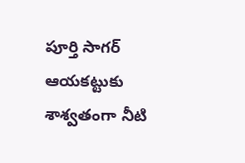పూర్తి సాగర్ ఆయకట్టుకు శాశ్వతంగా నీటి